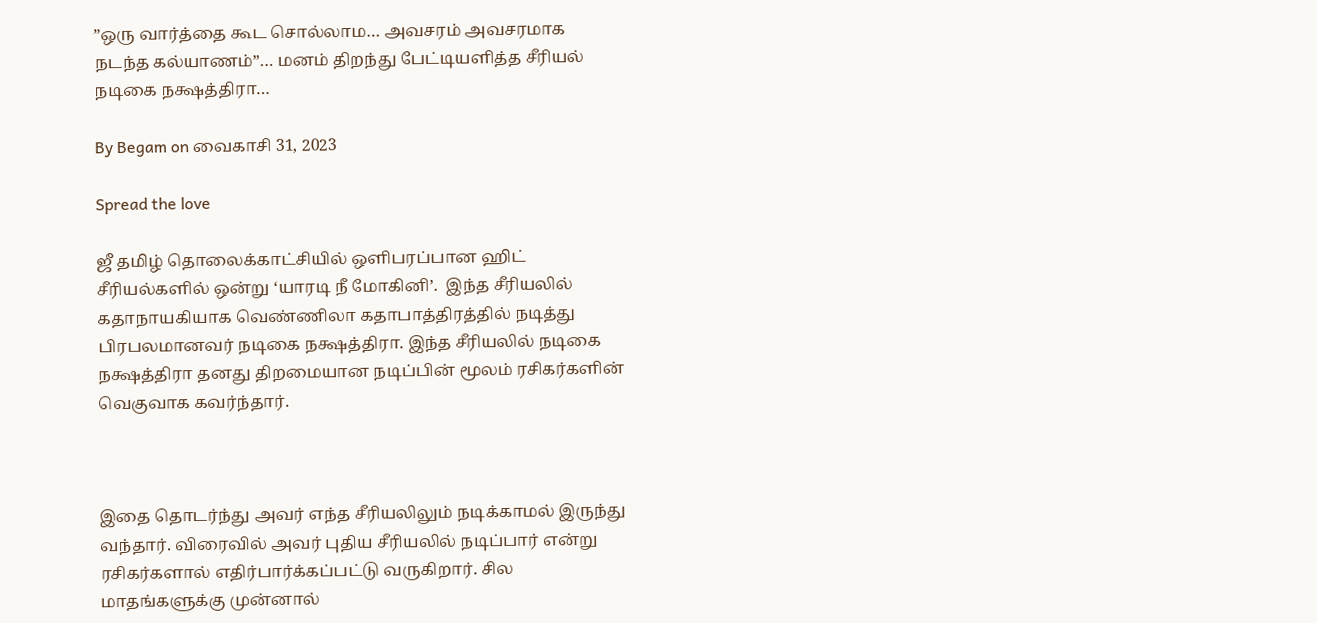”ஒரு வார்த்தை கூட சொல்லாம… அவசரம் அவசரமாக நடந்த கல்யாணம்”… மனம் திறந்து பேட்டியளித்த சீரியல் நடிகை நக்ஷத்திரா…

By Begam on வைகாசி 31, 2023

Spread the love

ஜீ தமிழ் தொலைக்காட்சியில் ஒளிபரப்பான ஹிட் சீரியல்களில் ஒன்று ‘யாரடி நீ மோகினி’.  இந்த சீரியலில் கதாநாயகியாக வெண்ணிலா கதாபாத்திரத்தில் நடித்து  பிரபலமானவர் நடிகை நக்ஷத்திரா. இந்த சீரியலில் நடிகை நக்ஷத்திரா தனது திறமையான நடிப்பின் மூலம் ரசிகர்களின் வெகுவாக கவர்ந்தார்.



இதை தொடர்ந்து அவர் எந்த சீரியலிலும் நடிக்காமல் இருந்து வந்தார். விரைவில் அவர் புதிய சீரியலில் நடிப்பார் என்று ரசிகர்களால் எதிர்பார்க்கப்பட்டு வருகிறார். சில மாதங்களுக்கு முன்னால்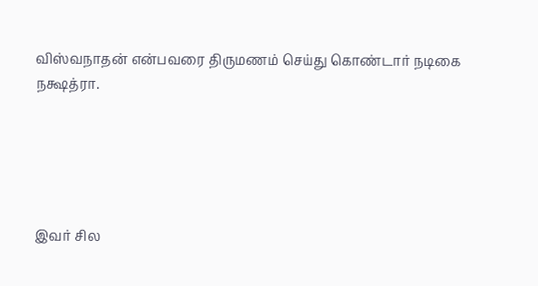விஸ்வநாதன் என்பவரை திருமணம் செய்து கொண்டார் நடிகை நக்ஷத்ரா.





இவர் சில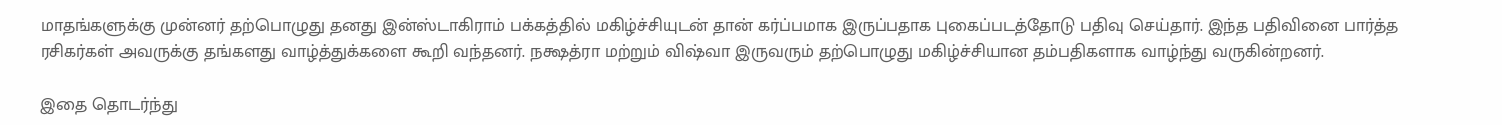மாதங்களுக்கு முன்னர் தற்பொழுது தனது இன்ஸ்டாகிராம் பக்கத்தில் மகிழ்ச்சியுடன் தான் கர்ப்பமாக இருப்பதாக புகைப்படத்தோடு பதிவு செய்தார். இந்த பதிவினை பார்த்த ரசிகர்கள் அவருக்கு தங்களது வாழ்த்துக்களை கூறி வந்தனர். நக்ஷத்ரா மற்றும் விஷ்வா இருவரும் தற்பொழுது மகிழ்ச்சியான தம்பதிகளாக வாழ்ந்து வருகின்றனர்.

இதை தொடர்ந்து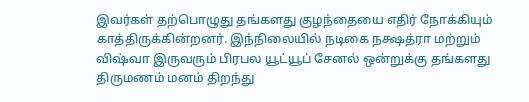இவர்கள் தற்பொழுது தங்களது குழந்தையை எதிர் நோக்கியும் காத்திருக்கின்றனர். இந்நிலையில் நடிகை நக்ஷத்ரா மற்றும் விஷ்வா இருவரும் பிரபல யூட்யூப் சேனல் ஒன்றுக்கு தங்களது திருமணம் மனம் திறந்து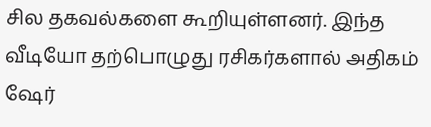சில தகவல்களை கூறியுள்ளனர். இந்த வீடியோ தற்பொழுது ரசிகர்களால் அதிகம் ஷேர்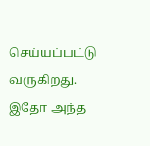செய்யப்பட்டு வருகிறது. இதோ அந்த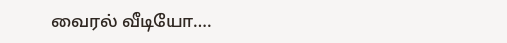வைரல் வீடியோ….